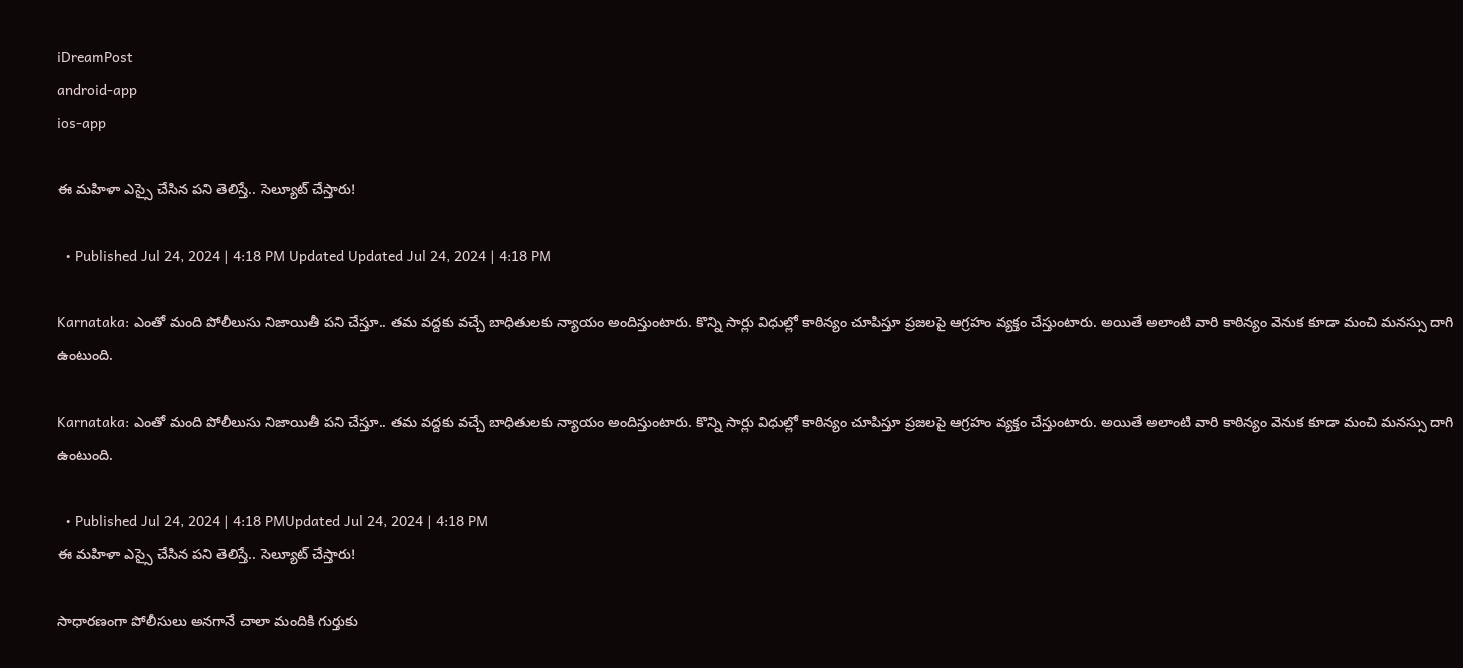iDreamPost
android-app
ios-app

ఈ మహిళా ఎస్సై చేసిన పని తెలిస్తే.. సెల్యూట్ చేస్తారు!

  • Published Jul 24, 2024 | 4:18 PM Updated Updated Jul 24, 2024 | 4:18 PM

Karnataka: ఎంతో మంది పోలీలుసు నిజాయితీ పని చేస్తూ.. తమ వద్దకు వచ్చే బాధితులకు న్యాయం అందిస్తుంటారు. కొన్ని సార్లు విధుల్లో కాఠిన్యం చూపిస్తూ ప్రజలపై ఆగ్రహం వ్యక్తం చేస్తుంటారు. అయితే అలాంటి వారి కాఠిన్యం వెనుక కూడా మంచి మనస్సు దాగి ఉంటుంది.

Karnataka: ఎంతో మంది పోలీలుసు నిజాయితీ పని చేస్తూ.. తమ వద్దకు వచ్చే బాధితులకు న్యాయం అందిస్తుంటారు. కొన్ని సార్లు విధుల్లో కాఠిన్యం చూపిస్తూ ప్రజలపై ఆగ్రహం వ్యక్తం చేస్తుంటారు. అయితే అలాంటి వారి కాఠిన్యం వెనుక కూడా మంచి మనస్సు దాగి ఉంటుంది.

  • Published Jul 24, 2024 | 4:18 PMUpdated Jul 24, 2024 | 4:18 PM
ఈ మహిళా ఎస్సై చేసిన పని తెలిస్తే.. సెల్యూట్ చేస్తారు!

సాధారణంగా పోలీసులు అనగానే చాలా మందికి గుర్తుకు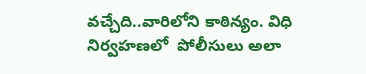వచ్చేది..వారిలోని కాఠిన్యం. విధి నిర్వహణలో  పోలీసులు అలా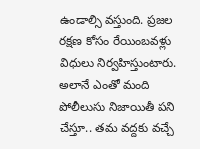ఉండాల్సి వస్తుంది. ప్రజల రక్షణ కోసం రేయింబవళ్లు విధులు నిర్వహిస్తుంటారు. అలానే ఎంతో మంది పోలీలుసు నిజాయితీ పని చేస్తూ.. తమ వద్దకు వచ్చే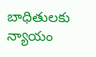బాధితులకు న్యాయం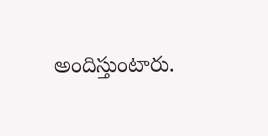అందిస్తుంటారు.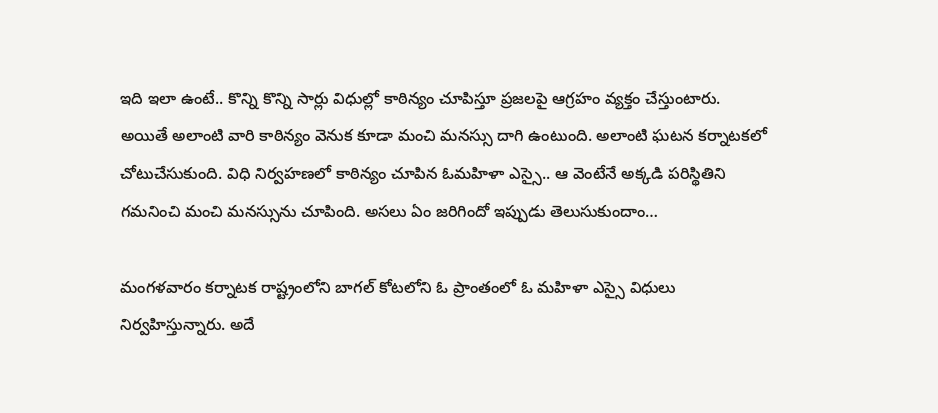ఇది ఇలా ఉంటే.. కొన్ని కొన్ని సార్లు విధుల్లో కాఠిన్యం చూపిస్తూ ప్రజలపై ఆగ్రహం వ్యక్తం చేస్తుంటారు. అయితే అలాంటి వారి కాఠిన్యం వెనుక కూడా మంచి మనస్సు దాగి ఉంటుంది. అలాంటి ఘటన కర్నాటకలో చోటుచేసుకుంది. విధి నిర్వహణలో కాఠిన్యం చూపిన ఓమహిళా ఎస్సై.. ఆ వెంటేనే అక్కడి పరిస్థితిని గమనించి మంచి మనస్సును చూపింది. అసలు ఏం జరిగిందో ఇప్పుడు తెలుసుకుందాం…

మంగళవారం కర్నాటక రాష్ట్రంలోని బాగల్ కోటలోని ఓ ప్రాంతంలో ఓ మహిళా ఎస్సై విధులు నిర్వహిస్తున్నారు. అదే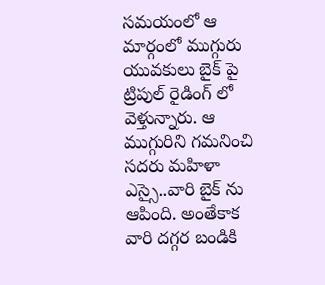సమయంలో ఆ మార్గంలో ముగ్గురు యువకులు బైక్ పై ట్రిపుల్ రైడింగ్ లో వెళ్తున్నారు. ఆ ముగ్గురిని గమనించి సదరు మహిళా ఎస్సై..వారి బైక్ ను ఆపింది. అంతేకాక వారి దగ్గర బండికి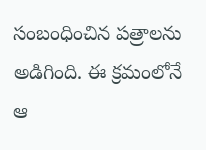సంబంధించిన పత్రాలను అడిగింది. ఈ క్రమంలోనే  ఆ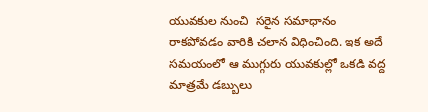యువకుల నుంచి  సరైన సమాధానం రాకపోవడం వారికి చలాన విధించింది. ఇక అదే సమయంలో ఆ ముగ్గురు యువకుల్లో ఒకడి వద్ద మాత్రమే డబ్బులు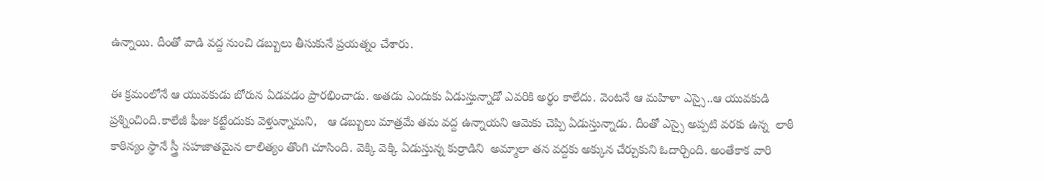ఉన్నాయి. దీంతో వాడి వద్ద నుంచి డబ్బులు తీసుకునే ప్రయత్నం చేశారు.

ఈ క్రమంలోనే ఆ యువకుడు బోరున ఏడవడం ప్రారభించాడు. అతడు ఎందుకు ఏడుస్తున్నాడో ఎవరికి అర్థం కాలేదు. వెంటనే ఆ మహిళా ఎస్సై..ఆ యువకుడి ప్రశ్నించింది.కాలేజీ ఫీజు కట్టేందుకు వెళ్తున్నామని,   ఆ డబ్బులు మాత్రమే తమ వద్ద ఉన్నాయని ఆమెకు చెప్పి ఏడుస్తున్నాడు. దీంతో ఎస్సై అప్పటి వరకు ఉన్న  లాఠీ కాఠిన్యం స్థానే స్త్రీ సహజాతమైన లాలిత్యం తొంగి చూసింది. వెక్కి వెక్కి ఏడుస్తున్న కుర్రాడిని  అమ్మాలా తన వద్దకు అక్కున చేర్చుకుని ఓదార్చింది. అంతేకాక వారి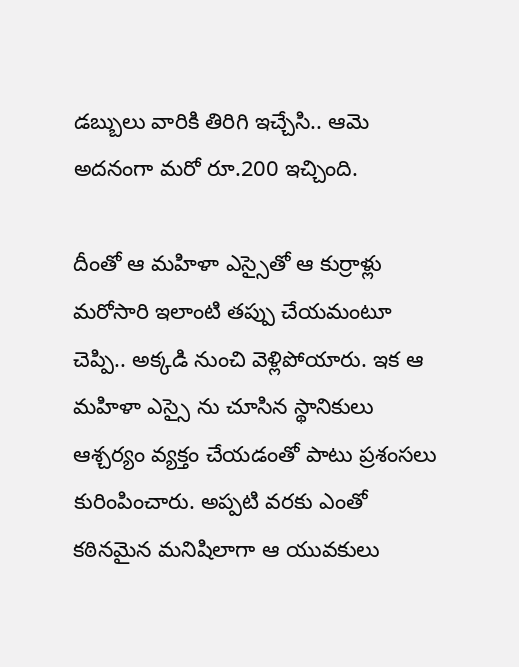డబ్బులు వారికి తిరిగి ఇచ్చేసి.. ఆమె అదనంగా మరో రూ.200 ఇచ్చింది.

దీంతో ఆ మహిళా ఎస్సైతో ఆ కుర్రాళ్లు మరోసారి ఇలాంటి తప్పు చేయమంటూ చెప్పి.. అక్కడి నుంచి వెళ్లిపోయారు. ఇక ఆ మహిళా ఎస్సై ను చూసిన స్థానికులు ఆశ్చర్యం వ్యక్తం చేయడంతో పాటు ప్రశంసలు కురింపించారు. అప్పటి వరకు ఎంతో కఠినమైన మనిషిలాగా ఆ యువకులు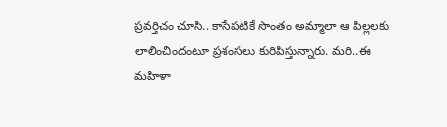ప్రవర్తిచం చూసి.. కాసేపటికే సొంతం అమ్మాలా ఆ పిల్లలకు లాలించిందంటూ ప్రశంసలు కురిపిస్తున్నారు. మరి..ఈ మహిళా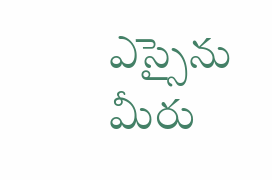ఎస్సైను మీరు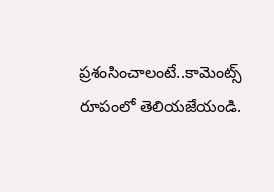ప్రశంసించాలంటే..కామెంట్స్ రూపంలో తెలియజేయండి.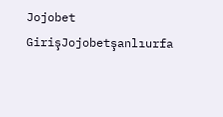Jojobet GirişJojobetşanlıurfa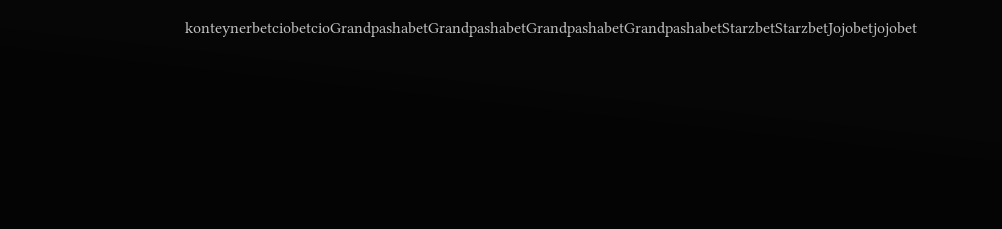konteynerbetciobetcioGrandpashabetGrandpashabetGrandpashabetGrandpashabetStarzbetStarzbetJojobetjojobet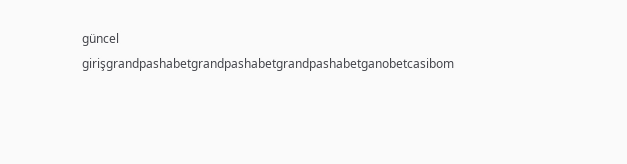güncel girişgrandpashabetgrandpashabetgrandpashabetganobetcasibom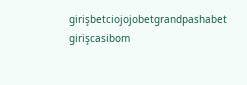girişbetciojojobetgrandpashabet girişcasibom